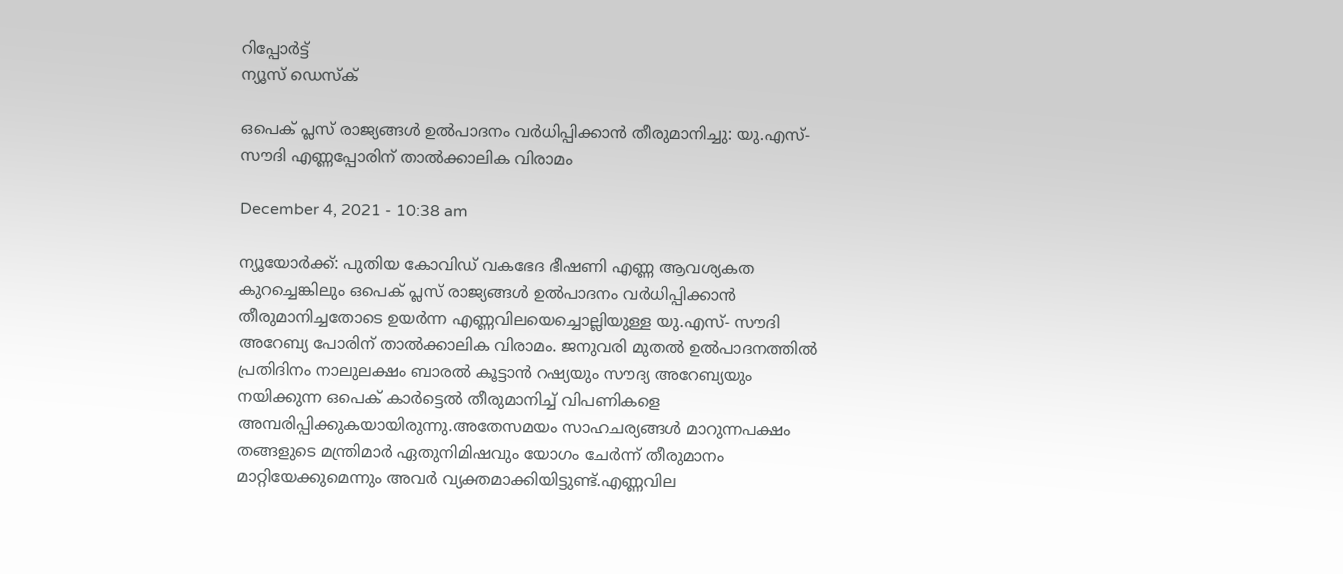റിപ്പോര്‍ട്ട്
ന്യൂസ് ഡെസ്ക്

ഒപെക് പ്ലസ് രാജ്യങ്ങള്‍ ഉല്‍പാദനം വര്‍ധിപ്പിക്കാന്‍ തീരുമാനിച്ചു: യു.എസ്-സൗദി എണ്ണപ്പോരിന് താല്‍ക്കാലിക വിരാമം

December 4, 2021 - 10:38 am

ന്യൂയോര്‍ക്ക്: പുതിയ കോവിഡ് വകഭേദ ഭീഷണി എണ്ണ ആവശ്യകത കുറച്ചെങ്കിലും ഒപെക് പ്ലസ് രാജ്യങ്ങള്‍ ഉല്‍പാദനം വര്‍ധിപ്പിക്കാന്‍ തീരുമാനിച്ചതോടെ ഉയര്‍ന്ന എണ്ണവിലയെച്ചൊല്ലിയുള്ള യു.എസ്- സൗദി അറേബ്യ പോരിന് താല്‍ക്കാലിക വിരാമം. ജനുവരി മുതല്‍ ഉല്‍പാദനത്തില്‍ പ്രതിദിനം നാലുലക്ഷം ബാരല്‍ കൂട്ടാന്‍ റഷ്യയും സൗദ്യ അറേബ്യയും നയിക്കുന്ന ഒപെക് കാര്‍ട്ടെല്‍ തീരുമാനിച്ച് വിപണികളെ അമ്പരിപ്പിക്കുകയായിരുന്നു.അതേസമയം സാഹചര്യങ്ങള്‍ മാറുന്നപക്ഷം തങ്ങളുടെ മന്ത്രിമാര്‍ ഏതുനിമിഷവും യോഗം ചേര്‍ന്ന് തീരുമാനം മാറ്റിയേക്കുമെന്നും അവര്‍ വ്യക്തമാക്കിയിട്ടുണ്ട്.എണ്ണവില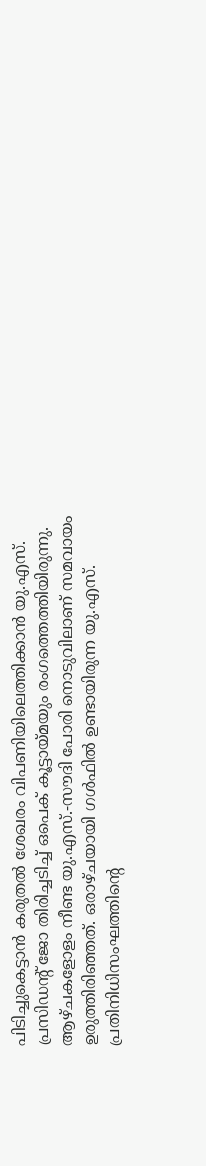പിടിച്ചുകെട്ടാന്‍ കരുതല്‍ ശേഖരം വിപണിയിലെത്തിക്കാന്‍ യു.എസ്. പ്രസിഡന്റ് ജോ തിരിച്ചടിച്ച് ഒപെക് കൂട്ടായ്മയും രംഗത്തെത്തിയിരുന്നു. ആഴ്ചകളോളം നീണ്ട യു.എസ്.-സൗദി പോരി നൊടുവിലാണ് സമവായം ഉരുത്തിരിഞ്ഞത്. ഒരാഴ്ചയായി ഗള്‍ഫില്‍ ഉണ്ടായിരുന്ന യു.എസ്. പ്രതിനിധിസംഘത്തിന്റെ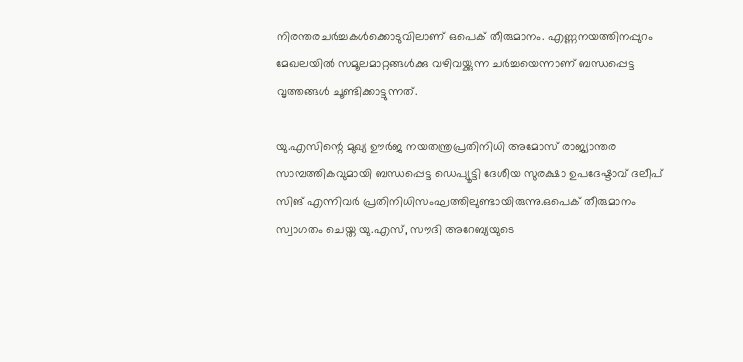നിരന്തരചര്‍ച്ചകള്‍ക്കൊടുവിലാണ് ഒപെക് തീരുമാനം. എണ്ണനയത്തിനപ്പുറം മേഖലയില്‍ സമൂലമാറ്റങ്ങള്‍ക്കു വഴിവയ്ക്കുന്ന ചര്‍ച്ചയെന്നാണ് ബന്ധപ്പെട്ട വൃത്തങ്ങള്‍ ചൂണ്ടിക്കാട്ടുന്നത്.

യു.എസിന്റെ മുഖ്യ ഊര്‍ജ നയതന്ത്രപ്രതിനിധി അമോസ് രാജ്യാന്തര സാമ്പത്തികവുമായി ബന്ധപ്പെട്ട ഡെപ്യൂട്ടി ദേശീയ സുരക്ഷാ ഉപദേഷ്ടാവ് ദലീപ് സിങ് എന്നിവര്‍ പ്രതിനിധിസംഘത്തിലുണ്ടായിരുന്നു.ഒപെക് തീരുമാനം സ്വാഗതം ചെയ്ത യു.എസ്, സൗദി അറേബ്യയുടെ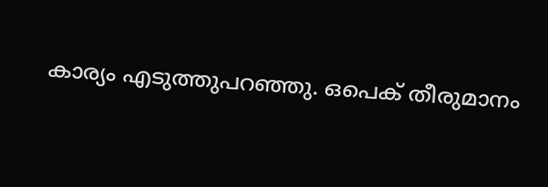കാര്യം എടുത്തുപറഞ്ഞു. ഒപെക് തീരുമാനം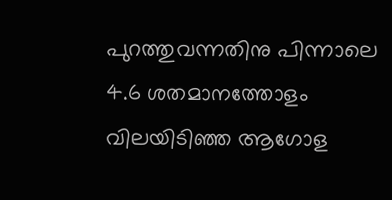പുറത്തുവന്നതിനു പിന്നാലെ 4.6 ശതമാനത്തോളം വിലയിടിഞ്ഞ ആഗോള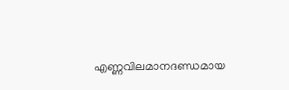എണ്ണവിലമാനദണ്ഡമായ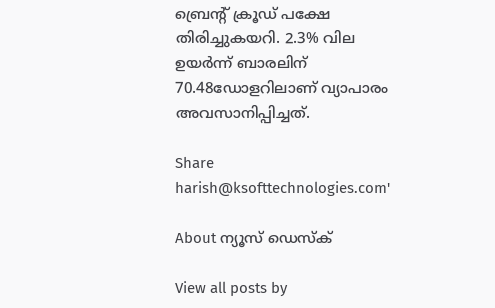ബ്രെന്റ് ക്രൂഡ് പക്ഷേ തിരിച്ചുകയറി. 2.3% വില ഉയര്‍ന്ന് ബാരലിന് 70.48ഡോളറിലാണ് വ്യാപാരം അവസാനിപ്പിച്ചത്.

Share
harish@ksofttechnologies.com'

About ന്യൂസ് ഡെസ്ക്

View all posts by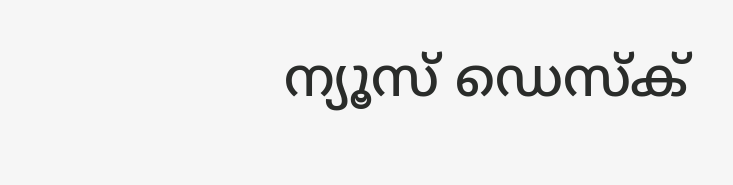ന്യൂസ് ഡെസ്ക്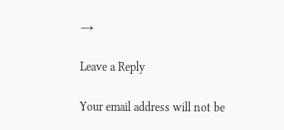→

Leave a Reply

Your email address will not be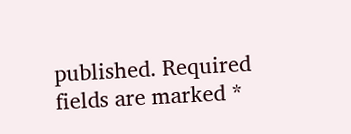published. Required fields are marked *